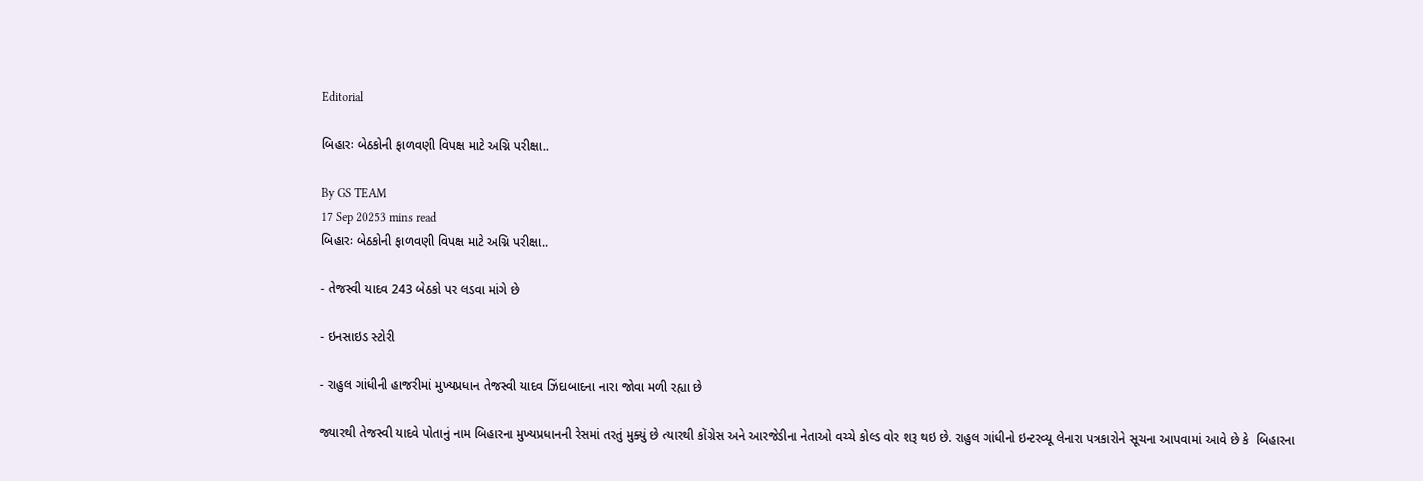Editorial

બિહારઃ બેઠકોની ફાળવણી વિપક્ષ માટે અગ્નિ પરીક્ષા..

By GS TEAM
17 Sep 20253 mins read
બિહારઃ બેઠકોની ફાળવણી વિપક્ષ માટે અગ્નિ પરીક્ષા..

- તેજસ્વી યાદવ 243 બેઠકો પર લડવા માંગે છે

- ઇનસાઇડ સ્ટોરી

- રાહુલ ગાંધીની હાજરીમાં મુખ્યપ્રધાન તેજસ્વી યાદવ ઝિંદાબાદના નારા જોવા મળી રહ્યા છે

જ્યારથી તેજસ્વી યાદવે પોતાનું નામ બિહારના મુખ્યપ્રધાનની રેસમાં તરતું મુક્યું છે ત્યારથી કોંગ્રેસ અને આરજેડીના નેતાઓ વચ્ચે કોલ્ડ વોર શરૂ થઇ છે. રાહુલ ગાંધીનો ઇન્ટરવ્યૂ લેનારા પત્રકારોને સૂચના આપવામાં આવે છે કે  બિહારના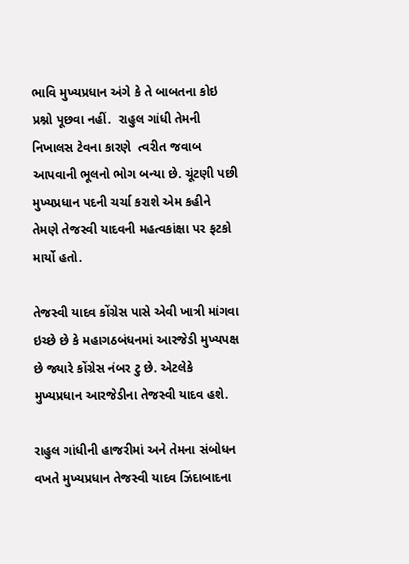ભાવિ મુખ્યપ્રધાન અંગે કે તે બાબતના કોઇ પ્રશ્નો પૂછવા નહીં.  રાહુલ ગાંધી તેમની નિખાલસ ટેવના કારણે  ત્વરીત જવાબ આપવાની ભૂલનો ભોગ બન્યા છે. ચૂંટણી પછી મુખ્યપ્રધાન પદની ચર્ચા કરાશે એમ કહીને તેમણે તેજસ્વી યાદવની મહત્વકાંક્ષા પર ફટકો માર્યો હતો.

તેજસ્વી યાદવ કોંગ્રેસ પાસે એવી ખાત્રી માંગવા ઇચ્છે છે કે મહાગઠબંધનમાં આરજેડી મુખ્યપક્ષ છે જ્યારે કોંગ્રેસ નંબર ટુ છે. એટલેકે મુખ્યપ્રધાન આરજેડીના તેજસ્વી યાદવ હશે.

રાહુલ ગાંધીની હાજરીમાં અને તેમના સંબોધન વખતે મુખ્યપ્રધાન તેજસ્વી યાદવ ઝિંદાબાદના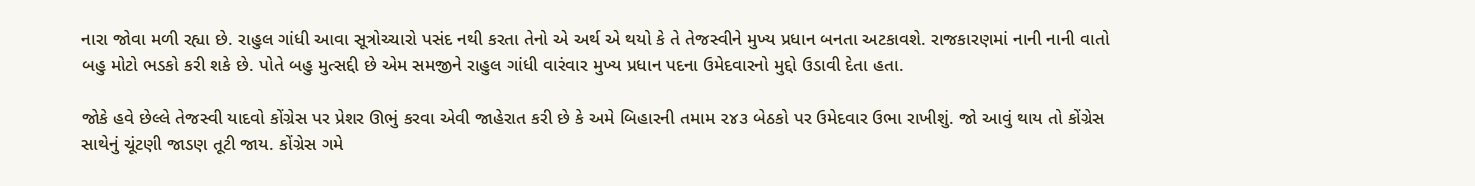નારા જોવા મળી રહ્યા છે. રાહુલ ગાંધી આવા સૂત્રોચ્ચારો પસંદ નથી કરતા તેનો એ અર્થ એ થયો કે તે તેજસ્વીને મુખ્ય પ્રધાન બનતા અટકાવશે. રાજકારણમાં નાની નાની વાતો બહુ મોટો ભડકો કરી શકે છે. પોતે બહુ મુત્સદ્દી છે એમ સમજીને રાહુલ ગાંધી વારંવાર મુખ્ય પ્રધાન પદના ઉમેદવારનો મુદ્દો ઉડાવી દેતા હતા.

જોકે હવે છેલ્લે તેજસ્વી યાદવો કોંગ્રેસ પર પ્રેશર ઊભું કરવા એવી જાહેરાત કરી છે કે અમે બિહારની તમામ ૨૪૩ બેઠકો પર ઉમેદવાર ઉભા રાખીશું. જો આવું થાય તો કોંગ્રેસ સાથેનું ચૂંટણી જાડણ તૂટી જાય. કોંગ્રેસ ગમે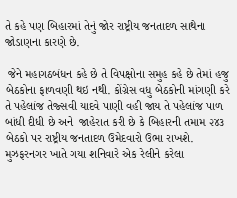તે કહે પણ બિહારમાં તેનું જોર રાષ્ટ્રીય જનતાદળ સાથેના જોડાણના કારણે છે.

 જેને મહાગઠબંધન કહે છે તે વિપક્ષોના સમુહ કહે છે તેમાં હજુ બેઠકોના ફાળવણી થઇ નથી. કોંગ્રેસ વધુ બેઠકોની માંગણી કરે તે પહેલાંજ તેજ્સવી યાદવે પાણી વહી જાય તે પહેલાંજ પાળ બાંધી દીધી છે અને  જાહેરાત કરી છે કે બિહારની તમામ ૨૪૩ બેઠકો પર રાષ્ટ્રીય જનતાદળ ઉમેદવારો ઉભા રાખશે. મુઝફરનગર ખાતે ગયા શનિવારે એક રેલીને કરેલા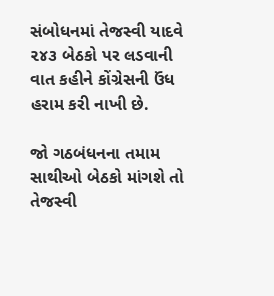સંબોધનમાં તેજસ્વી યાદવે ૨૪૩ બેઠકો પર લડવાની વાત કહીને કોંગ્રેસની ઉંધ હરામ કરી નાખી છે.

જો ગઠબંધનના તમામ સાથીઓ બેઠકો માંગશે તો તેજસ્વી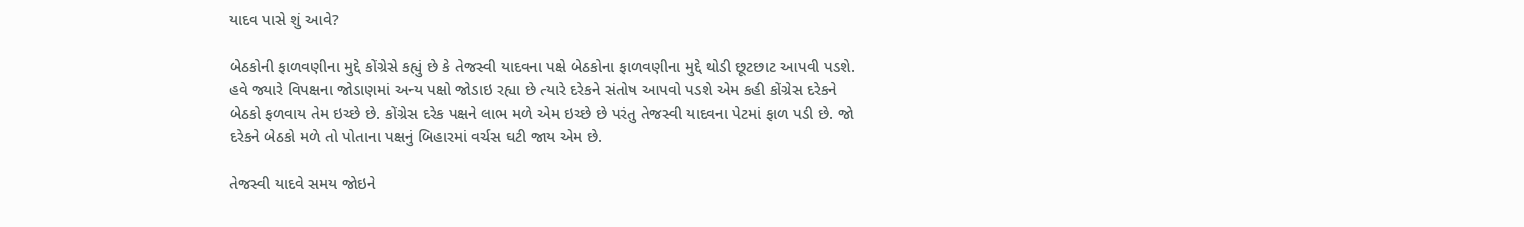યાદવ પાસે શું આવે?

બેઠકોની ફાળવણીના મુદ્દે કોંગ્રેસે કહ્યું છે કે તેજસ્વી યાદવના પક્ષે બેઠકોના ફાળવણીના મુદ્દે થોડી છૂટછાટ આપવી પડશે. હવે જ્યારે વિપક્ષના જોડાણમાં અન્ય પક્ષો જોડાઇ રહ્યા છે ત્યારે દરેકને સંતોષ આપવો પડશે એમ કહી કોંગ્રેસ દરેકને બેઠકો ફળવાય તેમ ઇચ્છે છે. કોંગ્રેસ દરેક પક્ષને લાભ મળે એમ ઇચ્છે છે પરંતુ તેજસ્વી યાદવના પેટમાં ફાળ પડી છે. જો દરેકને બેઠકો મળે તો પોતાના પક્ષનું બિહારમાં વર્ચસ ઘટી જાય એમ છે.

તેજસ્વી યાદવે સમય જોઇને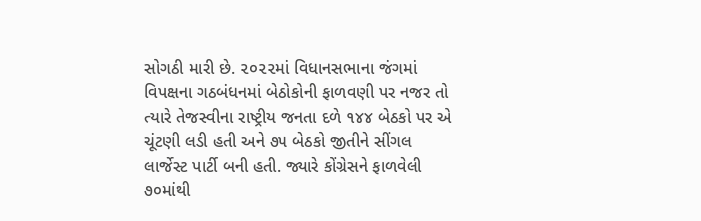સોગઠી મારી છે. ૨૦૨૨માં વિધાનસભાના જંગમાં વિપક્ષના ગઠબંધનમાં બેઠોકોની ફાળવણી પર નજર તો ત્યારે તેજસ્વીના રાષ્ટ્રીય જનતા દળે ૧૪૪ બેઠકો પર એ ચૂંટણી લડી હતી અને ૭૫ બેઠકો જીતીને સીંગલ લાર્જેસ્ટ પાર્ટી બની હતી. જ્યારે કોંગ્રેસને ફાળવેલી ૭૦માંથી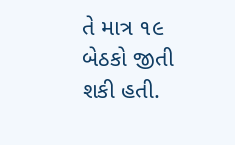તે માત્ર ૧૯ બેઠકો જીતી શકી હતી.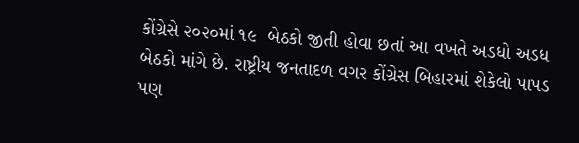કોંગ્રેસે ૨૦૨૦માં ૧૯  બેઠકો જીતી હોવા છતાં આ વખતે અડધો અડધ બેઠકો માંગે છે. રાષ્ટ્રીય જનતાદળ વગર કોંગ્રેસ બિહારમાં શેકેલો પાપડ પણ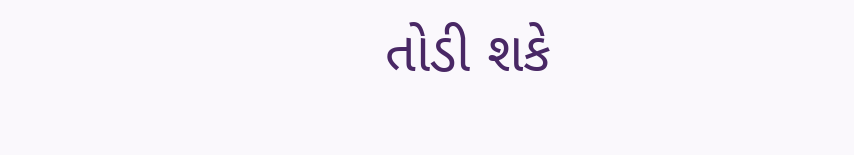તોડી શકે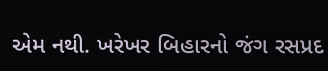એમ નથી. ખરેખર બિહારનો જંગ રસપ્રદ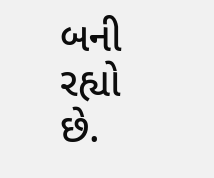બની રહ્યો છે.